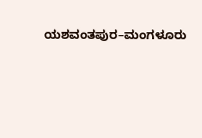ಯಶವಂತಪುರ–ಮಂಗಳೂರು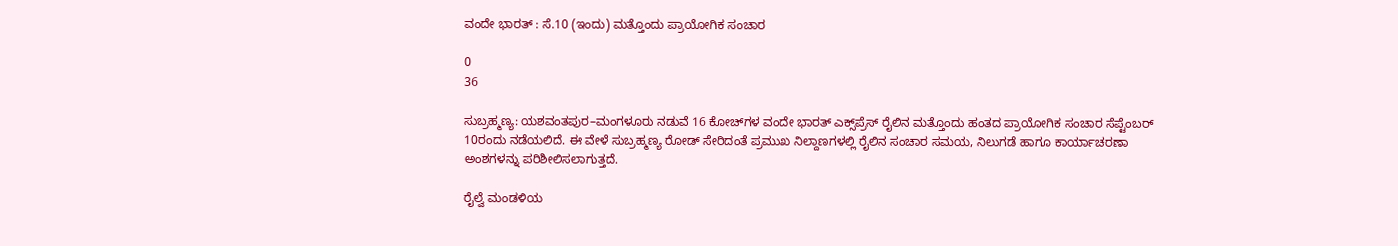ವಂದೇ ಭಾರತ್‌ : ಸೆ.10 (ಇಂದು) ಮತ್ತೊಂದು ಪ್ರಾಯೋಗಿಕ ಸಂಚಾರ

0
36

ಸುಬ್ರಹ್ಮಣ್ಯ: ಯಶವಂತಪುರ–ಮಂಗಳೂರು ನಡುವೆ 16 ಕೋಚ್‌ಗಳ ವಂದೇ ಭಾರತ್‌ ಎಕ್ಸ್‌ಪ್ರೆಸ್‌ ರೈಲಿನ ಮತ್ತೊಂದು ಹಂತದ ಪ್ರಾಯೋಗಿಕ ಸಂಚಾರ ಸೆಪ್ಟೆಂಬರ್‌ 10ರಂದು ನಡೆಯಲಿದೆ. ಈ ವೇಳೆ ಸುಬ್ರಹ್ಮಣ್ಯ ರೋಡ್‌ ಸೇರಿದಂತೆ ಪ್ರಮುಖ ನಿಲ್ದಾಣಗಳಲ್ಲಿ ರೈಲಿನ ಸಂಚಾರ ಸಮಯ, ನಿಲುಗಡೆ ಹಾಗೂ ಕಾರ್ಯಾಚರಣಾ ಅಂಶಗಳನ್ನು ಪರಿಶೀಲಿಸಲಾಗುತ್ತದೆ.

ರೈಲ್ವೆ ಮಂಡಳಿಯ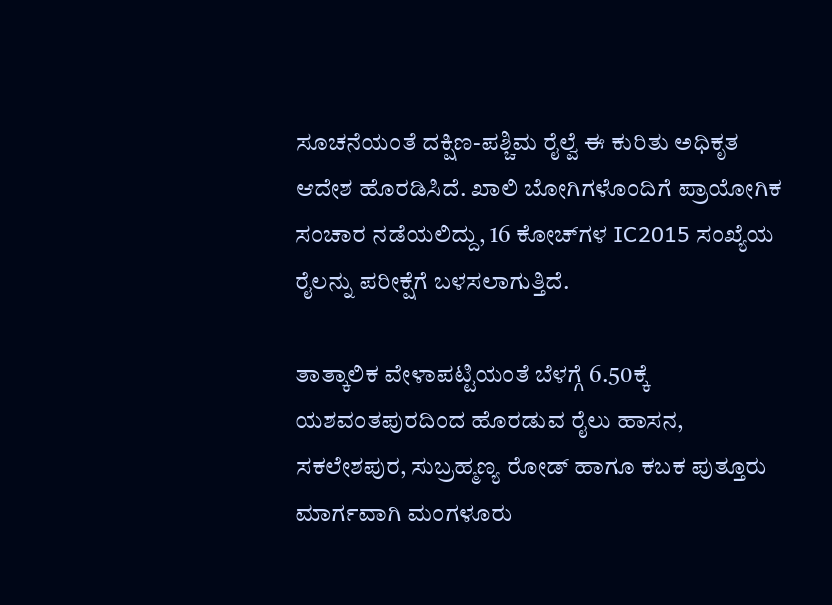ಸೂಚನೆಯಂತೆ ದಕ್ಷಿಣ-ಪಶ್ಚಿಮ ರೈಲ್ವೆ ಈ ಕುರಿತು ಅಧಿಕೃತ ಆದೇಶ ಹೊರಡಿಸಿದೆ. ಖಾಲಿ ಬೋಗಿಗಳೊಂದಿಗೆ ಪ್ರಾಯೋಗಿಕ ಸಂಚಾರ ನಡೆಯಲಿದ್ದು, 16 ಕೋಚ್‌ಗಳ IC2015 ಸಂಖ್ಯೆಯ ರೈಲನ್ನು ಪರೀಕ್ಷೆಗೆ ಬಳಸಲಾಗುತ್ತಿದೆ.

ತಾತ್ಕಾಲಿಕ ವೇಳಾಪಟ್ಟಿಯಂತೆ ಬೆಳಗ್ಗೆ 6.50ಕ್ಕೆ ಯಶವಂತಪುರದಿಂದ ಹೊರಡುವ ರೈಲು ಹಾಸನ, ಸಕಲೇಶಪುರ, ಸುಬ್ರಹ್ಮಣ್ಯ ರೋಡ್‌ ಹಾಗೂ ಕಬಕ ಪುತ್ತೂರು ಮಾರ್ಗವಾಗಿ ಮಂಗಳೂರು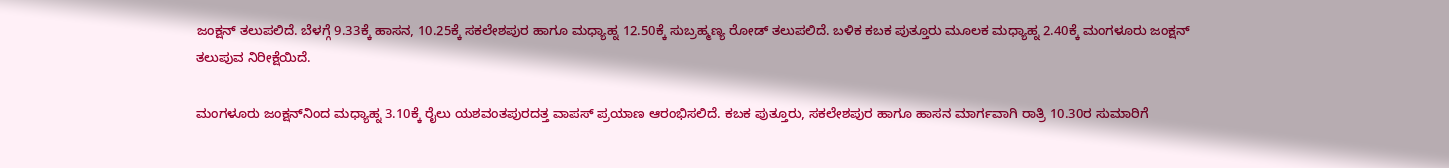ಜಂಕ್ಷನ್‌ ತಲುಪಲಿದೆ. ಬೆಳಗ್ಗೆ 9.33ಕ್ಕೆ ಹಾಸನ, 10.25ಕ್ಕೆ ಸಕಲೇಶಪುರ ಹಾಗೂ ಮಧ್ಯಾಹ್ನ 12.50ಕ್ಕೆ ಸುಬ್ರಹ್ಮಣ್ಯ ರೋಡ್‌ ತಲುಪಲಿದೆ. ಬಳಿಕ ಕಬಕ ಪುತ್ತೂರು ಮೂಲಕ ಮಧ್ಯಾಹ್ನ 2.40ಕ್ಕೆ ಮಂಗಳೂರು ಜಂಕ್ಷನ್‌ ತಲುಪುವ ನಿರೀಕ್ಷೆಯಿದೆ.

ಮಂಗಳೂರು ಜಂಕ್ಷನ್‌ನಿಂದ ಮಧ್ಯಾಹ್ನ 3.10ಕ್ಕೆ ರೈಲು ಯಶವಂತಪುರದತ್ತ ವಾಪಸ್‌ ಪ್ರಯಾಣ ಆರಂಭಿಸಲಿದೆ. ಕಬಕ ಪುತ್ತೂರು, ಸಕಲೇಶಪುರ ಹಾಗೂ ಹಾಸನ ಮಾರ್ಗವಾಗಿ ರಾತ್ರಿ 10.30ರ ಸುಮಾರಿಗೆ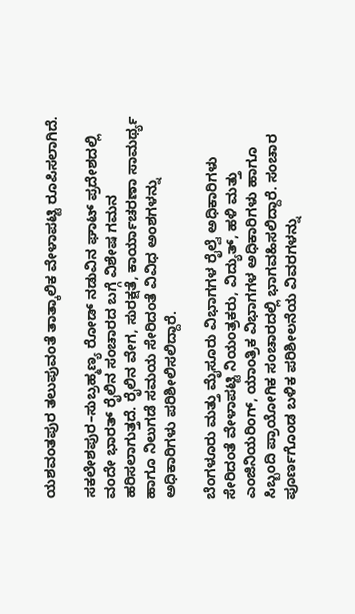ಯಶವಂತಪುರ ತಲುಪುವಂತೆ ತಾತ್ಕಾಲಿಕ ವೇಳಾಪಟ್ಟಿ ರೂಪಿಸಲಾಗಿದೆ.

ಸಕಲೇಶಪುರ–ಸುಬ್ರಹ್ಮಣ್ಯ ರೋಡ್‌ ನಡುವಿನ ಘಾಟ್‌ ಪ್ರದೇಶದಲ್ಲಿ ವಂದೇ ಭಾರತ್‌ ರೈಲಿನ ಸಂಚಾರದ ಬಗ್ಗೆ ವಿಶೇಷ ಗಮನ ಹರಿಸಲಾಗುತ್ತದೆ. ರೈಲಿನ ವೇಗ, ಸುರಕ್ಷತೆ, ಕಾರ್ಯಾಚರಣಾ ಸಾಮರ್ಥ್ಯ ಹಾಗೂ ನಿಲುಗಡೆ ಸಮಯ ಸೇರಿದಂತೆ ವಿವಿಧ ಅಂಶಗಳನ್ನು ಅಧಿಕಾರಿಗಳು ಪರಿಶೀಲಿಸಲಿದ್ದಾರೆ.

ಬೆಂಗಳೂರು ಮತ್ತು ಮೈಸೂರು ವಿಭಾಗಗಳ ರೈಲ್ವೆ ಅಧಿಕಾರಿಗಳು ಸೇರಿದಂತೆ ವೇಳಾಪಟ್ಟಿ ನಿಯಂತ್ರಕರು, ವಿದ್ಯುತ್‌, ಹಳಿ ಮತ್ತು ಎಂಜಿನಿಯರಿಂಗ್‌, ಯಾಂತ್ರಿಕ ವಿಭಾಗಗಳ ಅಧಿಕಾರಿಗಳು ಹಾಗೂ ಸಿಬ್ಬಂದಿ ಪ್ರಾಯೋಗಿಕ ಸಂಚಾರದಲ್ಲಿ ಭಾಗವಹಿಸಲಿದ್ದಾರೆ. ಸಂಚಾರ ಪೂರ್ಣಗೊಂಡ ಬಳಿಕ ಪರಿಶೀಲನೆಯ ವಿವರಗಳನ್ನು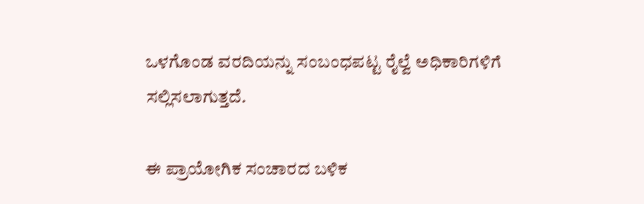ಒಳಗೊಂಡ ವರದಿಯನ್ನು ಸಂಬಂಧಪಟ್ಟ ರೈಲ್ವೆ ಅಧಿಕಾರಿಗಳಿಗೆ ಸಲ್ಲಿಸಲಾಗುತ್ತದೆ.

ಈ ಪ್ರಾಯೋಗಿಕ ಸಂಚಾರದ ಬಳಿಕ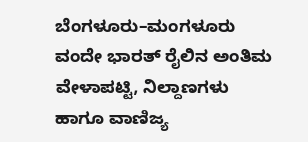ಬೆಂಗಳೂರು–ಮಂಗಳೂರು ವಂದೇ ಭಾರತ್‌ ರೈಲಿನ ಅಂತಿಮ ವೇಳಾಪಟ್ಟಿ, ನಿಲ್ದಾಣಗಳು ಹಾಗೂ ವಾಣಿಜ್ಯ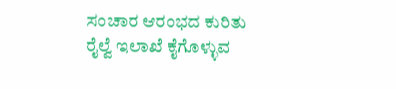ಸಂಚಾರ ಆರಂಭದ ಕುರಿತು ರೈಲ್ವೆ ಇಲಾಖೆ ಕೈಗೊಳ್ಳುವ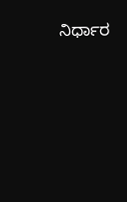ನಿರ್ಧಾರ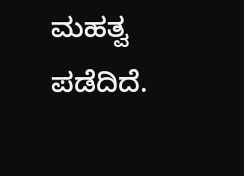ಮಹತ್ವ ಪಡೆದಿದೆ.